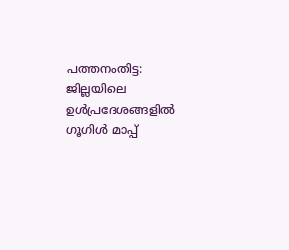പത്തനംതിട്ട: ജില്ലയിലെ ഉൾപ്രദേശങ്ങളിൽ ഗൂഗിൾ മാപ്പ്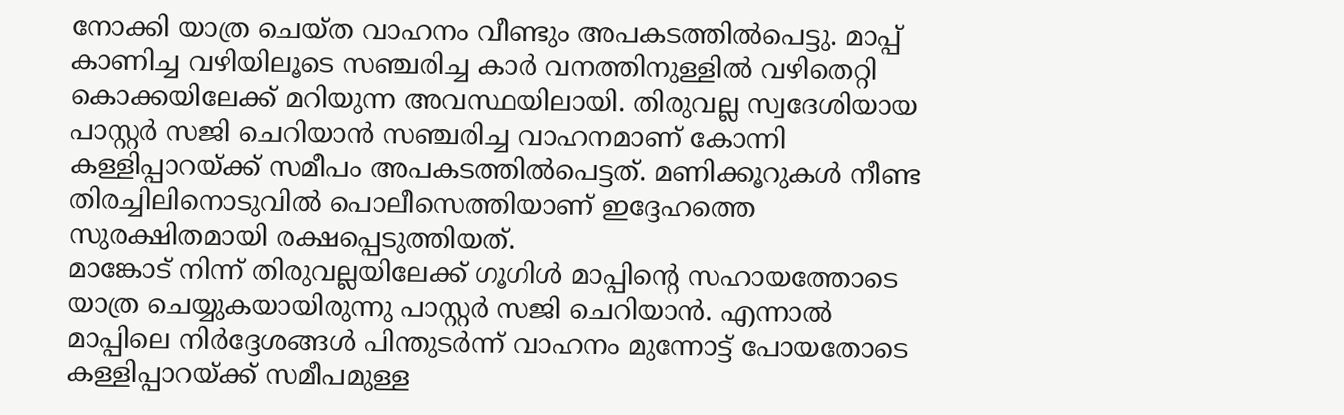നോക്കി യാത്ര ചെയ്ത വാഹനം വീണ്ടും അപകടത്തിൽപെട്ടു. മാപ്പ് കാണിച്ച വഴിയിലൂടെ സഞ്ചരിച്ച കാർ വനത്തിനുള്ളിൽ വഴിതെറ്റി കൊക്കയിലേക്ക് മറിയുന്ന അവസ്ഥയിലായി. തിരുവല്ല സ്വദേശിയായ പാസ്റ്റർ സജി ചെറിയാൻ സഞ്ചരിച്ച വാഹനമാണ് കോന്നി കള്ളിപ്പാറയ്ക്ക് സമീപം അപകടത്തിൽപെട്ടത്. മണിക്കൂറുകൾ നീണ്ട തിരച്ചിലിനൊടുവിൽ പൊലീസെത്തിയാണ് ഇദ്ദേഹത്തെ സുരക്ഷിതമായി രക്ഷപ്പെടുത്തിയത്.
മാങ്കോട് നിന്ന് തിരുവല്ലയിലേക്ക് ഗൂഗിൾ മാപ്പിന്റെ സഹായത്തോടെ യാത്ര ചെയ്യുകയായിരുന്നു പാസ്റ്റർ സജി ചെറിയാൻ. എന്നാൽ മാപ്പിലെ നിർദ്ദേശങ്ങൾ പിന്തുടർന്ന് വാഹനം മുന്നോട്ട് പോയതോടെ കള്ളിപ്പാറയ്ക്ക് സമീപമുള്ള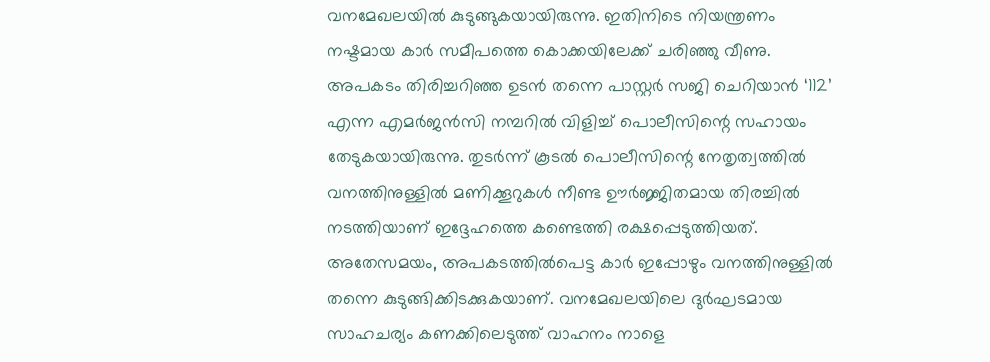വനമേഖലയിൽ കുടുങ്ങുകയായിരുന്നു. ഇതിനിടെ നിയന്ത്രണം നഷ്ടമായ കാർ സമീപത്തെ കൊക്കയിലേക്ക് ചരിഞ്ഞു വീണു.
അപകടം തിരിച്ചറിഞ്ഞ ഉടൻ തന്നെ പാസ്റ്റർ സജി ചെറിയാൻ ‘112’ എന്ന എമർജൻസി നമ്പറിൽ വിളിച്ച് പൊലീസിന്റെ സഹായം തേടുകയായിരുന്നു. തുടർന്ന് കൂടൽ പൊലീസിന്റെ നേതൃത്വത്തിൽ വനത്തിനുള്ളിൽ മണിക്കൂറുകൾ നീണ്ട ഊർജ്ജിതമായ തിരച്ചിൽ നടത്തിയാണ് ഇദ്ദേഹത്തെ കണ്ടെത്തി രക്ഷപ്പെടുത്തിയത്.
അതേസമയം, അപകടത്തിൽപെട്ട കാർ ഇപ്പോഴും വനത്തിനുള്ളിൽ തന്നെ കുടുങ്ങിക്കിടക്കുകയാണ്. വനമേഖലയിലെ ദുർഘടമായ സാഹചര്യം കണക്കിലെടുത്ത് വാഹനം നാളെ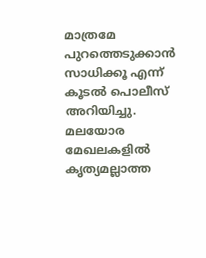മാത്രമേ പുറത്തെടുക്കാൻ സാധിക്കൂ എന്ന് കൂടൽ പൊലീസ് അറിയിച്ചു. മലയോര മേഖലകളിൽ കൃത്യമല്ലാത്ത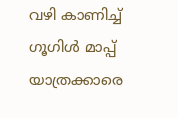വഴി കാണിച്ച് ഗൂഗിൾ മാപ്പ് യാത്രക്കാരെ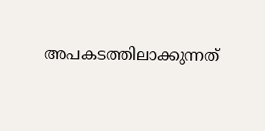അപകടത്തിലാക്കുന്നത്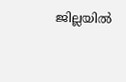ജില്ലയിൽ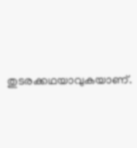തുടരക്കഥയാവുകയാണ്.